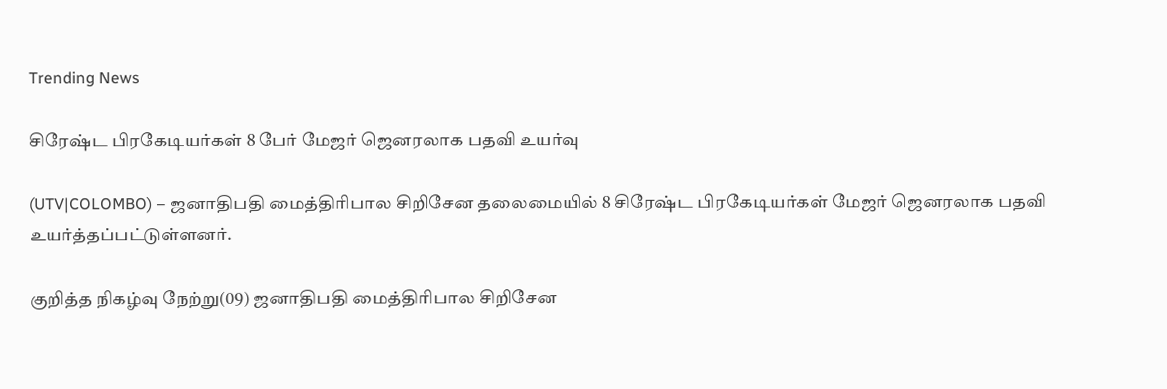Trending News

சிரேஷ்ட பிரகேடியர்கள் 8 பேர் மேஜர் ஜெனரலாக பதவி உயர்வு

(UTV|COLOMBO) – ஜனாதிபதி மைத்திரிபால சிறிசேன தலைமையில் 8 சிரேஷ்ட பிரகேடியர்கள் மேஜர் ஜெனரலாக பதவி உயர்த்தப்பட்டுள்ளனர்.

குறித்த நிகழ்வு நேற்று(09) ஜனாதிபதி மைத்திரிபால சிறிசேன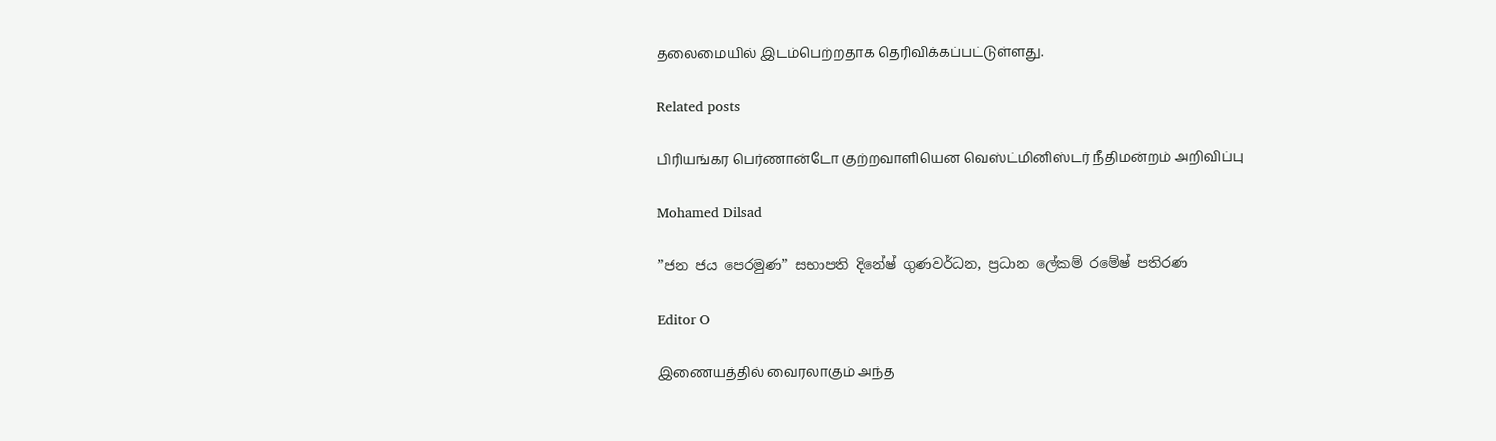தலைமையில் இடம்பெற்றதாக தெரிவிக்கப்பட்டுள்ளது.

Related posts

பிரியங்கர பெர்ணான்டோ குற்றவாளியென வெஸ்ட்மினிஸ்டர் நீதிமன்றம் அறிவிப்பு

Mohamed Dilsad

”ජන ජය පෙරමුණ” සභාපති දිනේෂ් ගුණවර්ධන, ප්‍රධාන ලේකම් රමේෂ් පතිරණ

Editor O

இணையத்தில் வைரலாகும் அந்த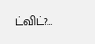ட்விட்?…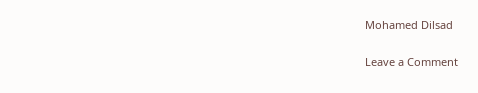Mohamed Dilsad

Leave a Comment